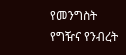የመንግስት የግዥና የንብረት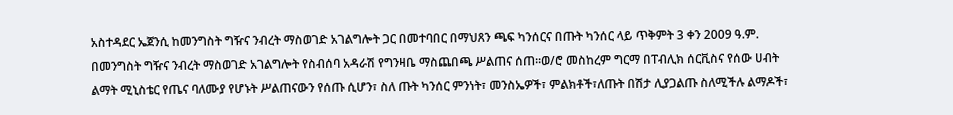አስተዳደር ኤጀንሲ ከመንግስት ግዥና ንብረት ማስወገድ አገልግሎት ጋር በመተባበር በማህጸን ጫፍ ካንሰርና በጡት ካንሰር ላይ ጥቅምት 3 ቀን 2009 ዓ.ም. በመንግስት ግዥና ንብረት ማስወገድ አገልግሎት የስብሰባ አዳራሽ የግንዛቤ ማስጨበጫ ሥልጠና ሰጠ፡፡ወ/ሮ መስከረም ግርማ በፐብሊክ ሰርቪስና የሰው ሀብት ልማት ሚኒስቴር የጤና ባለሙያ የሆኑት ሥልጠናውን የሰጡ ሲሆን፣ ስለ ጡት ካንሰር ምንነት፣ መንስኤዎች፣ ምልክቶች፣ለጡት በሽታ ሊያጋልጡ ስለሚችሉ ልማዶች፣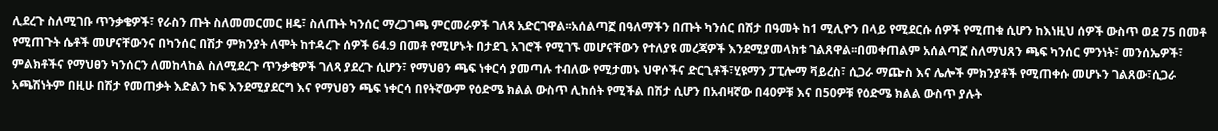ሊደረጉ ስለሚገቡ ጥንቃቄዎች፣ የራስን ጡት ስለመመርመር ዘዴ፣ ስለጡት ካንሰር ማረጋገጫ ምርመራዎች ገለጻ አድርገዋል፡፡አሰልጣኟ በዓለማችን በጡት ካንሰር በሽታ በዓመት ከ1 ሚሊዮን በላይ የሚደርሱ ሰዎች የሚጠቁ ሲሆን ከእነዚህ ሰዎች ውስጥ ወደ 75 በመቶ የሚጠጉት ሴቶች መሆናቸውንና በካንሰር በሽታ ምክንያት ለሞት ከተዳረጉ ሰዎች 64.9 በመቶ የሚሆኑት በታደጊ አገሮች የሚገኙ መሆናቸውን የተለያዩ መረጃዎች እንደሚያመላክቱ ገልጸዋል፡፡በመቀጠልም አሰልጣኟ ስለማህጸን ጫፍ ካንሰር ምንነት፣ መንሰኤዎች፣ ምልክቶችና የማህፀን ካንሰርን ለመከላከል ስለሚደረጉ ጥንቃቄዎች ገለጻ ያደረጉ ሲሆን፣ የማህፀን ጫፍ ነቀርሳ ያመጣሉ ተብለው የሚታመኑ ህዋሶችና ድርጊቶች፣ሂዩማን ፓፒሎማ ቫይረስ፣ ሲጋራ ማጬስ እና ሌሎች ምክንያቶች የሚጠቀሱ መሆኑን ገልጸው፣ሲጋራ አጫሽነትም በዚሁ በሽታ የመጠቃት እድልን ከፍ እንደሚያደርግ እና የማህፀን ጫፍ ነቀርሳ በየትኛውም የዕድሜ ክልል ውስጥ ሊከሰት የሚችል በሽታ ሲሆን በአብዛኛው በ40ዎቹ እና በ50ዎቹ የዕድሜ ክልል ውስጥ ያሉት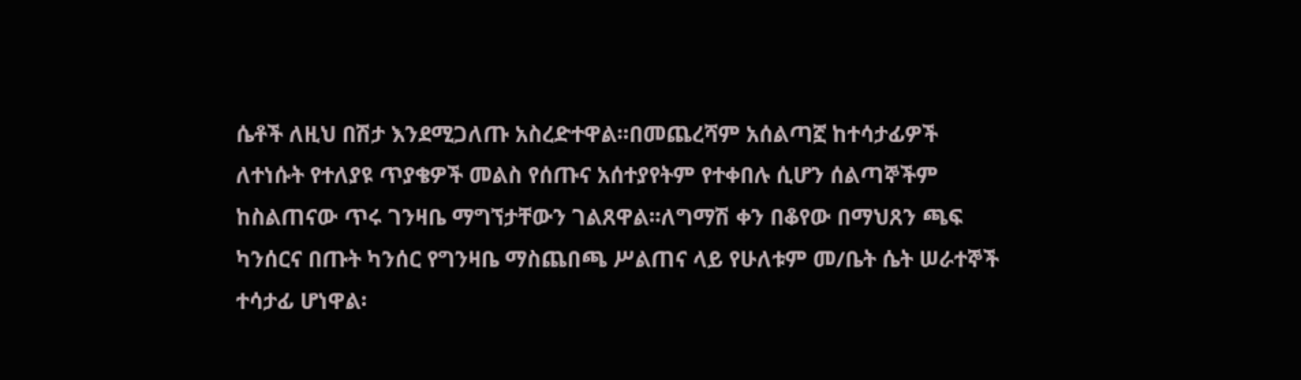ሴቶች ለዚህ በሽታ እንደሚጋለጡ አስረድተዋል፡፡በመጨረሻም አሰልጣኟ ከተሳታፊዎች ለተነሱት የተለያዩ ጥያቄዎች መልስ የሰጡና አሰተያየትም የተቀበሉ ሲሆን ሰልጣኞችም ከስልጠናው ጥሩ ገንዛቤ ማግኘታቸውን ገልጸዋል፡፡ለግማሽ ቀን በቆየው በማህጸን ጫፍ ካንሰርና በጡት ካንሰር የግንዛቤ ማስጨበጫ ሥልጠና ላይ የሁለቱም መ/ቤት ሴት ሠራተኞች ተሳታፊ ሆነዋል፡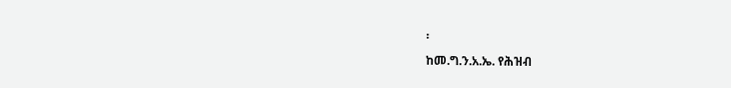፡
ከመ.ግ.ን.አ.ኤ. የሕዝብ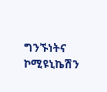ግንኙነትና ኮሚዩኒኬሽን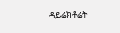ዳይሬክቶሬት